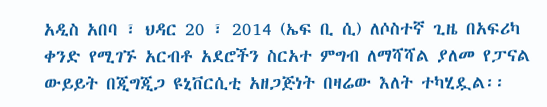አዲስ አበባ ፣ ህዳር 20 ፣ 2014 (ኤፍ ቢ ሲ) ለሶስተኛ ጊዜ በአፍሪካ ቀንድ የሚገኙ አርብቶ አደሮችን ስርአተ ምግብ ለማሻሻል ያለመ የፓናል ውይይት በጂግጂጋ ዩኒቨርሲቲ አዘጋጅነት በዛሬው እለት ተካሂዷል፡፡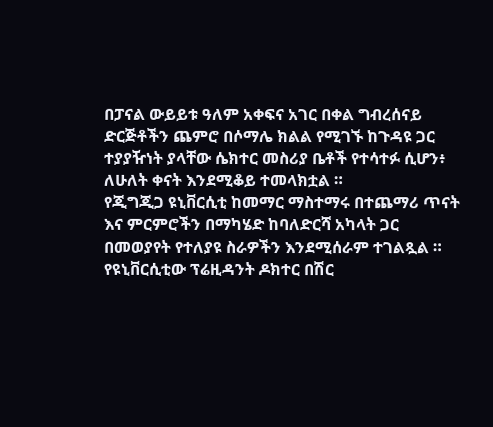በፓናል ውይይቱ ዓለም አቀፍና አገር በቀል ግብረሰናይ ድርጅቶችን ጨምሮ በሶማሌ ክልል የሚገኙ ከጉዳዩ ጋር ተያያዥነት ያላቸው ሴክተር መስሪያ ቤቶች የተሳተፉ ሲሆን፥ ለሁለት ቀናት እንደሚቆይ ተመላክቷል ።
የጂግጂጋ ዩኒቨርሲቲ ከመማር ማስተማሩ በተጨማሪ ጥናት እና ምርምሮችን በማካሄድ ከባለድርሻ አካላት ጋር በመወያየት የተለያዩ ስራዎችን እንደሚሰራም ተገልጿል ።
የዩኒቨርሲቲው ፕሬዚዳንት ዶክተር በሽር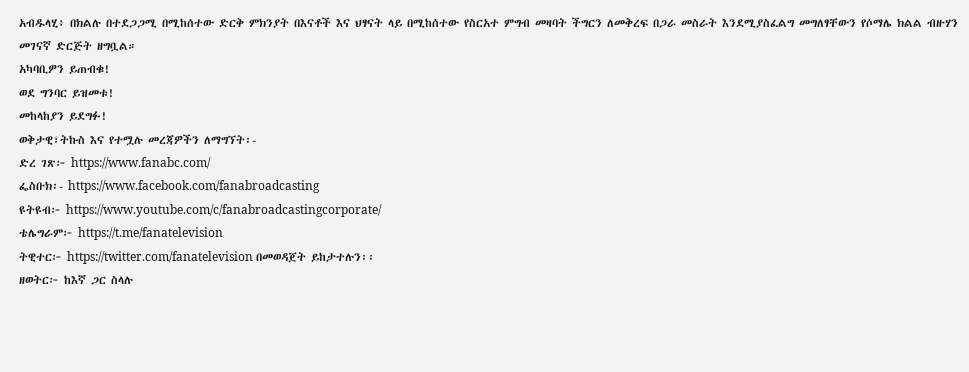አብዱላሂ፥ በክልሉ በተደጋጋሚ በሚከሰተው ድርቅ ምክንያት በእናቶች እና ህፃናት ላይ በሚከሰተው የስርአተ ምግብ መዛባት ችግርን ለመቅረፍ በጋራ መስራት እንደሚያስፈልግ መግለፃቸውን የሶማሌ ክልል ብዙሃን መገናኛ ድርጅት ዘግቧል።
አካባቢዎን ይጠብቁ!
ወደ ግንባር ይዝመቱ!
መከላከያን ይደግፉ!
ወቅታዊ፣ትኩስ እና የተሟሉ መረጃዎችን ለማግኘት፡-
ድረ ገጽ፦ https://www.fanabc.com/
ፌስቡክ፡- https://www.facebook.com/fanabroadcasting
ዩትዩብ፦ https://www.youtube.com/c/fanabroadcastingcorporate/
ቴሌግራም፦ https://t.me/fanatelevision
ትዊተር፦ https://twitter.com/fanatelevision በመወዳጀት ይከታተሉን፡፡
ዘወትር፦ ከእኛ ጋር ስላሉ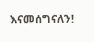እናመሰግናለን!